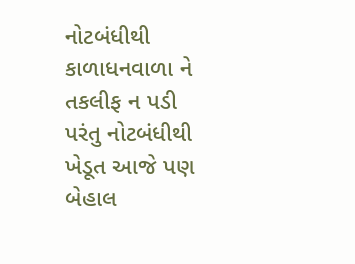નોટબંધીથી કાળાધનવાળા ને તકલીફ ન પડી પરંતુ નોટબંધીથી ખેડૂત આજે પણ બેહાલ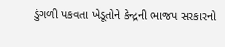ડુંગળી પકવતા ખેડૂતોને કેન્દ્રની ભાજપ સરકારનો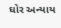ઘોર અન્યાય